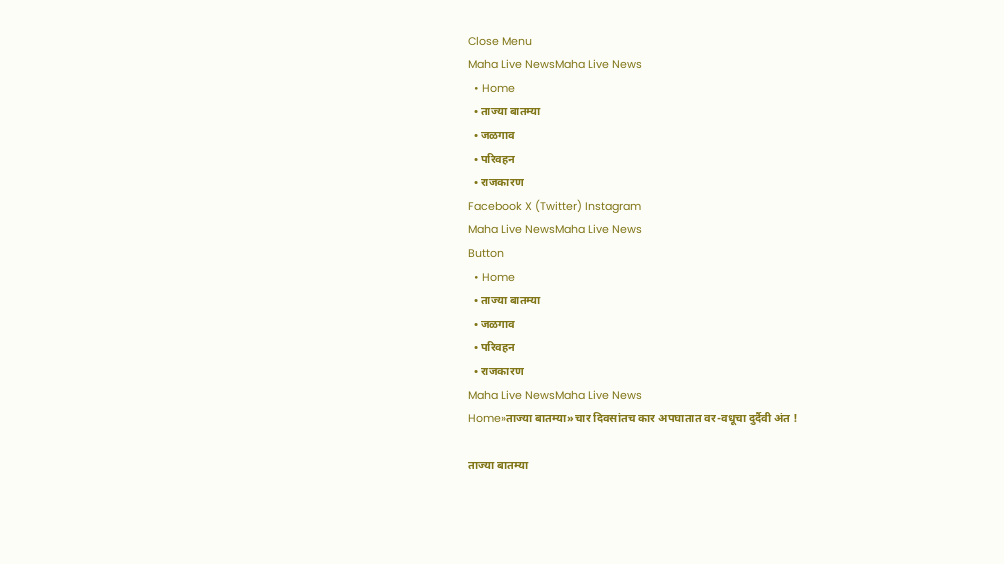Close Menu
Maha Live NewsMaha Live News
  • Home
  • ताज्या बातम्या
  • जळगाव
  • परिवहन
  • राजकारण
Facebook X (Twitter) Instagram
Maha Live NewsMaha Live News
Button
  • Home
  • ताज्या बातम्या
  • जळगाव
  • परिवहन
  • राजकारण
Maha Live NewsMaha Live News
Home»ताज्या बातम्या»चार दिवसांतच कार अपघातात वर-वधूचा दुर्दैवी अंत !

ताज्या बातम्या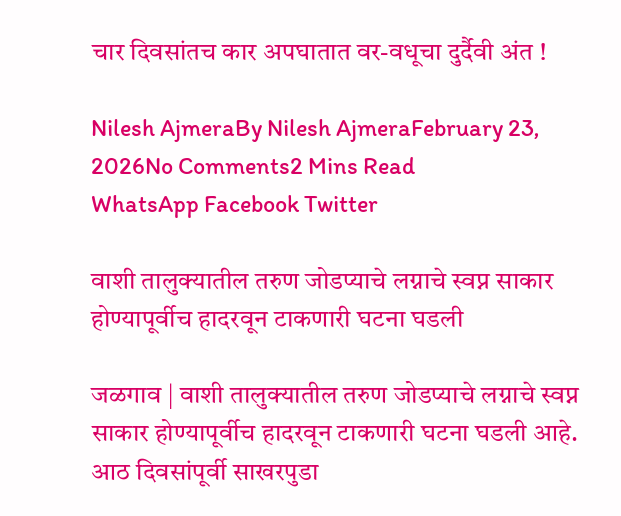चार दिवसांतच कार अपघातात वर-वधूचा दुर्दैवी अंत !

Nilesh AjmeraBy Nilesh AjmeraFebruary 23, 2026No Comments2 Mins Read
WhatsApp Facebook Twitter

वाशी तालुक्यातील तरुण जोडप्याचे लग्नाचे स्वप्न साकार होण्यापूर्वीच हादरवून टाकणारी घटना घडली

जळगाव | वाशी तालुक्यातील तरुण जोडप्याचे लग्नाचे स्वप्न साकार होण्यापूर्वीच हादरवून टाकणारी घटना घडली आहे. आठ दिवसांपूर्वी साखरपुडा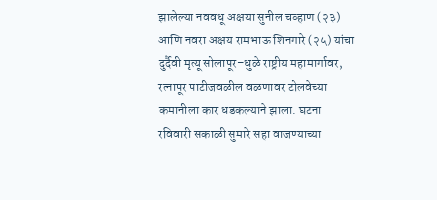झालेल्या नववधू अक्षया सुनील चव्हाण (२३) आणि नवरा अक्षय रामभाऊ शिनगारे (२५) यांचा दुर्दैवी मृत्यू सोलापूर–धुळे राष्ट्रीय महामार्गावर, रत्नापूर पाटीजवळील वळणावर टोलवेच्या कमानीला कार धडकल्याने झाला. घटना रविवारी सकाळी सुमारे सहा वाजण्याच्या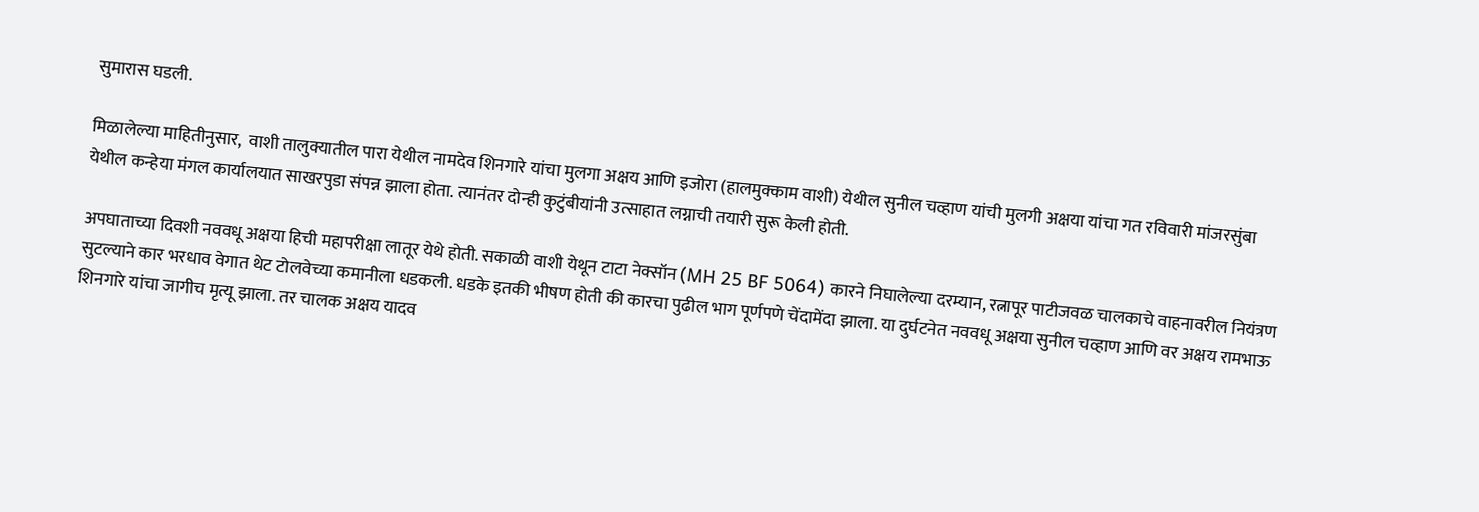सुमारास घडली.

मिळालेल्या माहितीनुसार,  वाशी तालुक्यातील पारा येथील नामदेव शिनगारे यांचा मुलगा अक्षय आणि इजोरा (हालमुक्काम वाशी) येथील सुनील चव्हाण यांची मुलगी अक्षया यांचा गत रविवारी मांजरसुंबा येथील कन्हेया मंगल कार्यालयात साखरपुडा संपन्न झाला होता. त्यानंतर दोन्ही कुटुंबीयांनी उत्साहात लग्नाची तयारी सुरू केली होती.

अपघाताच्या दिवशी नववधू अक्षया हिची महापरीक्षा लातूर येथे होती. सकाळी वाशी येथून टाटा नेक्सॉन (MH 25 BF 5064) कारने निघालेल्या दरम्यान, रत्नापूर पाटीजवळ चालकाचे वाहनावरील नियंत्रण सुटल्याने कार भरधाव वेगात थेट टोलवेच्या कमानीला धडकली. धडके इतकी भीषण होती की कारचा पुढील भाग पूर्णपणे चेंदामेंदा झाला. या दुर्घटनेत नववधू अक्षया सुनील चव्हाण आणि वर अक्षय रामभाऊ शिनगारे यांचा जागीच मृत्यू झाला. तर चालक अक्षय यादव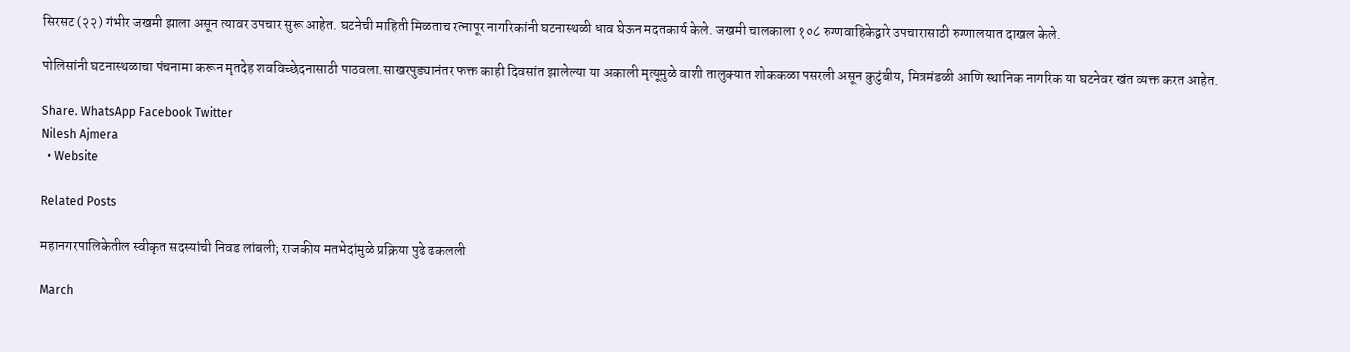सिरसट (२२) गंभीर जखमी झाला असून त्यावर उपचार सुरू आहेत. घटनेची माहिती मिळताच रत्नापूर नागरिकांनी घटनास्थळी धाव घेऊन मदतकार्य केले. जखमी चालकाला १०८ रुग्णवाहिकेद्वारे उपचारासाठी रुग्णालयात दाखल केले.

पोलिसांनी घटनास्थळाचा पंचनामा करून मृतदेह शवविच्छेदनासाठी पाठवला.साखरपुड्यानंतर फक्त काही दिवसांत झालेल्या या अकाली मृत्यूमुळे वाशी तालुक्यात शोककळा पसरली असून कुटुंबीय, मित्रमंडळी आणि स्थानिक नागरिक या घटनेवर खंत व्यक्त करत आहेत.

Share. WhatsApp Facebook Twitter
Nilesh Ajmera
  • Website

Related Posts

महानगरपालिकेतील स्वीकृत सदस्यांची निवड लांबली; राजकीय मतभेदांमुळे प्रक्रिया पुढे ढकलली

March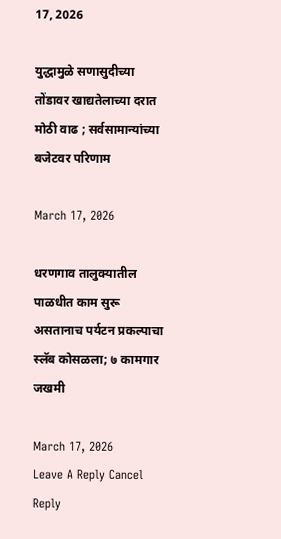17, 2026

युद्धामुळे सणासुदीच्या तोंडावर खाद्यतेलाच्या दरात मोठी वाढ ; सर्वसामान्यांच्या बजेटवर परिणाम

March 17, 2026

धरणगाव तालुक्यातील पाळधीत काम सुरू असतानाच पर्यटन प्रकल्पाचा स्लॅब कोसळला; ७ कामगार जखमी

March 17, 2026
Leave A Reply Cancel Reply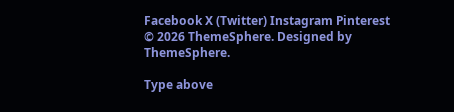Facebook X (Twitter) Instagram Pinterest
© 2026 ThemeSphere. Designed by ThemeSphere.

Type above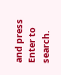and press Enter to search.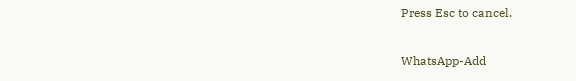Press Esc to cancel.

WhatsApp-Add